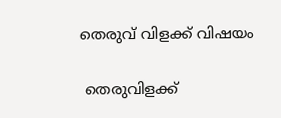തെരുവ് വിളക്ക് വിഷയം

 തെരുവിളക്ക്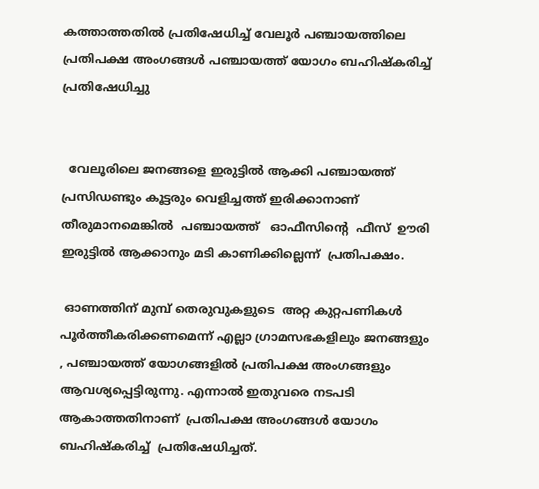കത്താത്തതിൽ പ്രതിഷേധിച്ച് വേലൂർ പഞ്ചായത്തിലെ പ്രതിപക്ഷ അംഗങ്ങൾ പഞ്ചായത്ത് യോഗം ബഹിഷ്കരിച്ച് പ്രതിഷേധിച്ചു


  വേലൂരിലെ ജനങ്ങളെ ഇരുട്ടിൽ ആക്കി പഞ്ചായത്ത് പ്രസിഡണ്ടും കൂട്ടരും വെളിച്ചത്ത് ഇരിക്കാനാണ് തീരുമാനമെങ്കിൽ  പഞ്ചായത്ത്   ഓഫീസിന്റെ  ഫീസ്  ഊരി ഇരുട്ടിൽ ആക്കാനും മടി കാണിക്കില്ലെന്ന്  പ്രതിപക്ഷം.

 ഓണത്തിന് മുമ്പ് തെരുവുകളുടെ  അറ്റ കുറ്റപണികൾ പൂർത്തീകരിക്കണമെന്ന് എല്ലാ ഗ്രാമസഭകളിലും ജനങ്ങളും , പഞ്ചായത്ത് യോഗങ്ങളിൽ പ്രതിപക്ഷ അംഗങ്ങളും ആവശ്യപ്പെട്ടിരുന്നു. എന്നാൽ ഇതുവരെ നടപടി ആകാത്തതിനാണ്  പ്രതിപക്ഷ അംഗങ്ങൾ യോഗം ബഹിഷ്കരിച്ച്  പ്രതിഷേധിച്ചത്.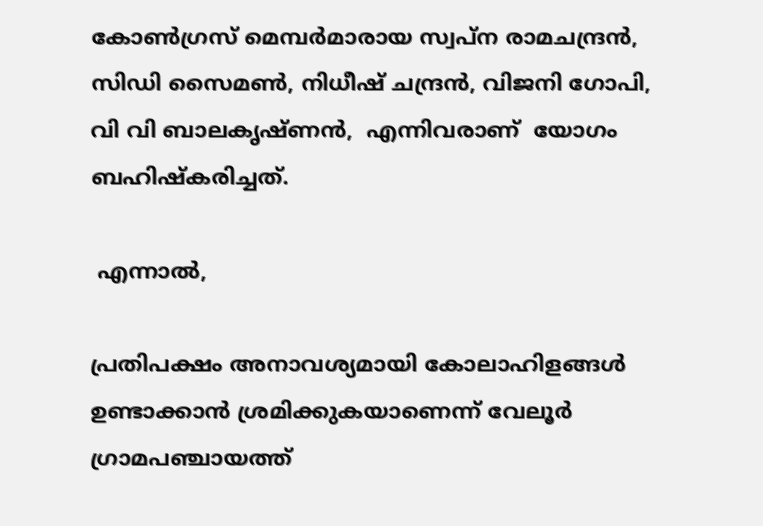കോൺഗ്രസ് മെമ്പർമാരായ സ്വപ്ന രാമചന്ദ്രൻ, സിഡി സൈമൺ, നിധീഷ് ചന്ദ്രൻ, വിജനി ഗോപി, വി വി ബാലകൃഷ്ണൻ,  എന്നിവരാണ്  യോഗം ബഹിഷ്കരിച്ചത്.

 എന്നാൽ,

പ്രതിപക്ഷം അനാവശ്യമായി കോലാഹിളങ്ങൾ ഉണ്ടാക്കാൻ ശ്രമിക്കുകയാണെന്ന് വേലൂർ ഗ്രാമപഞ്ചായത്ത്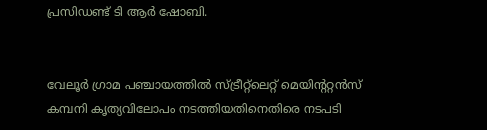പ്രസിഡണ്ട്‌ ടി ആർ ഷോബി.


വേലൂർ ഗ്രാമ പഞ്ചായത്തിൽ സ്ട്രീറ്റ്ലെറ്റ് മെയിന്ററ്റൻസ് കമ്പനി കൃത്യവിലോപം നടത്തിയതിനെതിരെ നടപടി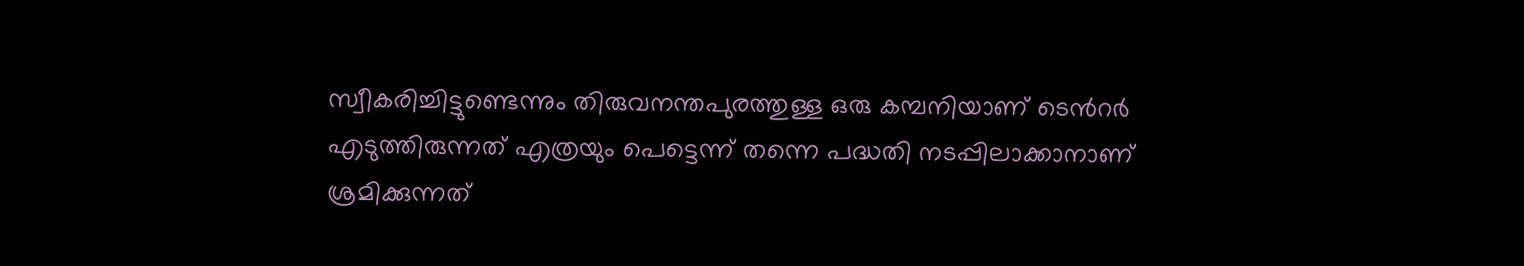സ്വീകരിച്ചിട്ടുണ്ടെന്നും തിരുവനന്തപുരത്തുള്ള ഒരു കമ്പനിയാണ് ടെൻറർ എടുത്തിരുന്നത് എത്രയും പെട്ടെന്ന് തന്നെ പദ്ധതി നടപ്പിലാക്കാനാണ് ശ്രമിക്കുന്നത്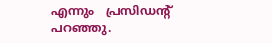എന്നും   പ്രസിഡന്റ് പറഞ്ഞു.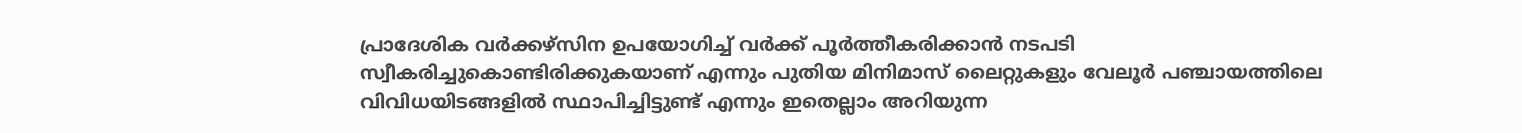പ്രാദേശിക വർക്കഴ്സിന ഉപയോഗിച്ച് വർക്ക് പൂർത്തീകരിക്കാൻ നടപടി സ്വീകരിച്ചുകൊണ്ടിരിക്കുകയാണ് എന്നും പുതിയ മിനിമാസ് ലൈറ്റുകളും വേലൂർ പഞ്ചായത്തിലെ വിവിധയിടങ്ങളിൽ സ്ഥാപിച്ചിട്ടുണ്ട് എന്നും ഇതെല്ലാം അറിയുന്ന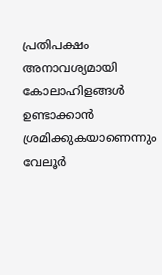പ്രതിപക്ഷം അനാവശ്യമായി കോലാഹിളങ്ങൾ ഉണ്ടാക്കാൻ ശ്രമിക്കുകയാണെന്നും വേലൂർ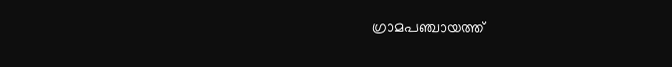ഗ്രാമപഞ്ചായത്ത്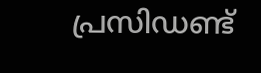പ്രസിഡണ്ട്‌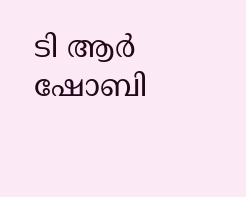ടി ആർ ഷോബി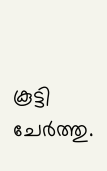കൂട്ടി ചേർത്തു.